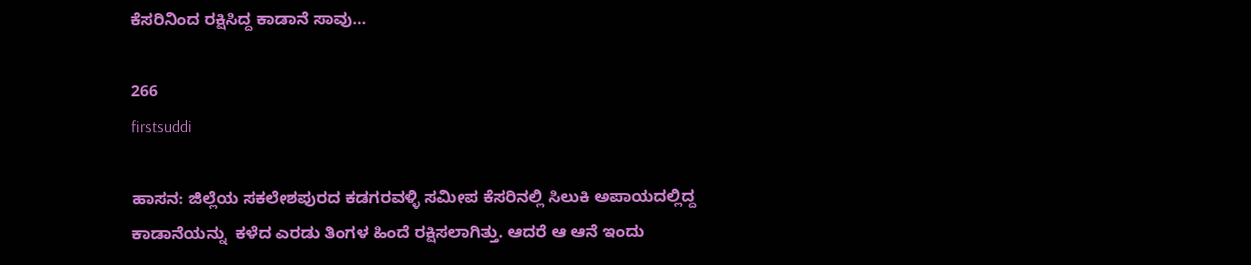ಕೆಸರಿನಿಂದ ರಕ್ಷಿಸಿದ್ದ ಕಾಡಾನೆ ಸಾವು…

266
firstsuddi

ಹಾಸನ: ಜಿಲ್ಲೆಯ ಸಕಲೇಶಪುರದ ಕಡಗರವಳ್ಳಿ ಸಮೀಪ ಕೆಸರಿನಲ್ಲಿ ಸಿಲುಕಿ ಅಪಾಯದಲ್ಲಿದ್ದ  ಕಾಡಾನೆಯನ್ನು  ಕಳೆದ ಎರಡು ತಿಂಗಳ ಹಿಂದೆ ರಕ್ಷಿಸಲಾಗಿತ್ತು. ಆದರೆ ಆ ಆನೆ ಇಂದು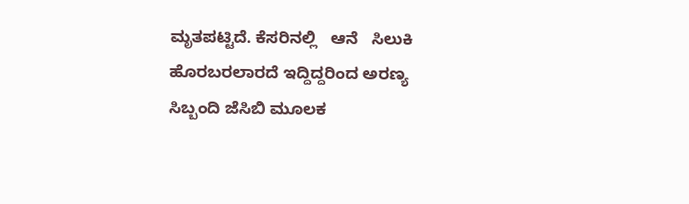ಮೃತಪಟ್ಟಿದೆ. ಕೆಸರಿನಲ್ಲಿ   ಆನೆ   ಸಿಲುಕಿ ಹೊರಬರಲಾರದೆ ಇದ್ದಿದ್ದರಿಂದ ಅರಣ್ಯ ಸಿಬ್ಬಂದಿ ಜೆಸಿಬಿ ಮೂಲಕ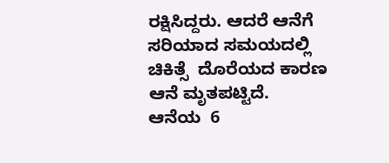ರಕ್ಷಿಸಿದ್ದರು. ಆದರೆ ಆನೆಗೆ ಸರಿಯಾದ ಸಮಯದಲ್ಲಿ ಚಿಕಿತ್ಸೆ  ದೊರೆಯದ ಕಾರಣ ಆನೆ ಮೃತಪಟ್ಟಿದೆ.  ಆನೆಯ  6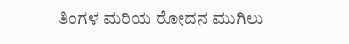ತಿಂಗಳ ಮರಿಯ ರೋದನ ಮುಗಿಲು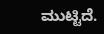ಮುಟ್ಟಿದೆ.